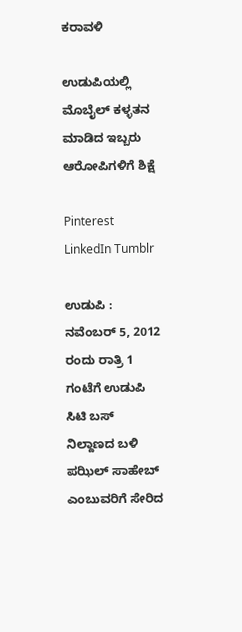ಕರಾವಳಿ

ಉಡುಪಿಯಲ್ಲಿ ಮೊಬೈಲ್ ಕಳ್ಳತನ ಮಾಡಿದ ಇಬ್ಬರು ಆರೋಪಿಗಳಿಗೆ ಶಿಕ್ಷೆ

Pinterest LinkedIn Tumblr

ಉಡುಪಿ : ನವೆಂಬರ್ 5, 2012 ರಂದು ರಾತ್ರಿ 1 ಗಂಟೆಗೆ ಉಡುಪಿ ಸಿಟಿ ಬಸ್ ನಿಲ್ದಾಣದ ಬಳಿ ಪಝಿಲ್ ಸಾಹೇಬ್ ಎಂಬುವರಿಗೆ ಸೇರಿದ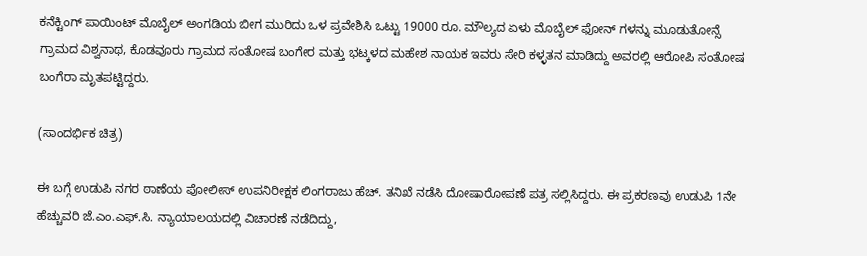ಕನೆಕ್ಟಿಂಗ್ ಪಾಯಿಂಟ್ ಮೊಬೈಲ್ ಅಂಗಡಿಯ ಬೀಗ ಮುರಿದು ಒಳ ಪ್ರವೇಶಿಸಿ ಒಟ್ಟು 19000 ರೂ. ಮೌಲ್ಯದ ಏಳು ಮೊಬೈಲ್ ಫೋನ್ ಗಳನ್ನು ಮೂಡುತೋನ್ಸೆ ಗ್ರಾಮದ ವಿಶ್ವನಾಥ, ಕೊಡವೂರು ಗ್ರಾಮದ ಸಂತೋಷ ಬಂಗೇರ ಮತ್ತು ಭಟ್ಕಳದ ಮಹೇಶ ನಾಯಕ ಇವರು ಸೇರಿ ಕಳ್ಳತನ ಮಾಡಿದ್ದು ಅವರಲ್ಲಿ ಆರೋಪಿ ಸಂತೋಷ ಬಂಗೆರಾ ಮೃತಪಟ್ಟಿದ್ದರು.

(ಸಾಂದರ್ಭಿಕ ಚಿತ್ರ)

ಈ ಬಗ್ಗೆ ಉಡುಪಿ ನಗರ ಠಾಣೆಯ ಪೋಲೀಸ್ ಉಪನಿರೀಕ್ಷಕ ಲಿಂಗರಾಜು ಹೆಚ್. ತನಿಖೆ ನಡೆಸಿ ದೋಷಾರೋಪಣೆ ಪತ್ರ ಸಲ್ಲಿಸಿದ್ದರು. ಈ ಪ್ರಕರಣವು ಉಡುಪಿ 1ನೇ ಹೆಚ್ಚುವರಿ ಜೆ.ಎಂ.ಎಫ್.ಸಿ. ನ್ಯಾಯಾಲಯದಲ್ಲಿ ವಿಚಾರಣೆ ನಡೆದಿದ್ದು,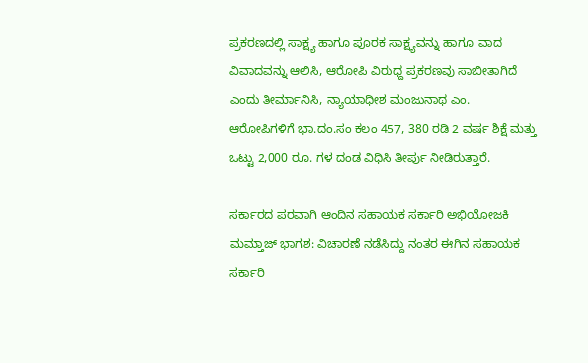ಪ್ರಕರಣದಲ್ಲಿ ಸಾಕ್ಷ್ಯ ಹಾಗೂ ಪೂರಕ ಸಾಕ್ಷ್ಯವನ್ನು ಹಾಗೂ ವಾದ ವಿವಾದವನ್ನು ಆಲಿಸಿ, ಆರೋಪಿ ವಿರುಧ್ದ ಪ್ರಕರಣವು ಸಾಬೀತಾಗಿದೆ ಎಂದು ತೀರ್ಮಾನಿಸಿ, ನ್ಯಾಯಾಧೀಶ ಮಂಜುನಾಥ ಎಂ. ಆರೋಪಿಗಳಿಗೆ ಭಾ.ದಂ.ಸಂ ಕಲಂ 457, 380 ರಡಿ 2 ವರ್ಷ ಶಿಕ್ಷೆ ಮತ್ತು ಒಟ್ಟು 2,000 ರೂ. ಗಳ ದಂಡ ವಿಧಿಸಿ ತೀರ್ಪು ನೀಡಿರುತ್ತಾರೆ.

ಸರ್ಕಾರದ ಪರವಾಗಿ ಆಂದಿನ ಸಹಾಯಕ ಸರ್ಕಾರಿ ಅಭಿಯೋಜಕಿ ಮಮ್ತಾಜ್ ಭಾಗಶ: ವಿಚಾರಣೆ ನಡೆಸಿದ್ದು ನಂತರ ಈಗಿನ ಸಹಾಯಕ ಸರ್ಕಾರಿ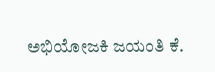ಅಭಿಯೋಜಕಿ ಜಯಂತಿ ಕೆ.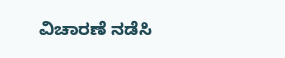ವಿಚಾರಣೆ ನಡೆಸಿ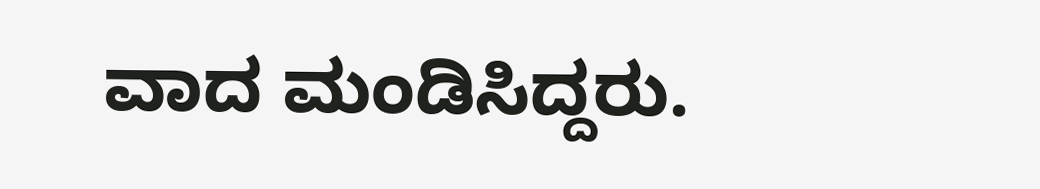ವಾದ ಮಂಡಿಸಿದ್ದರು.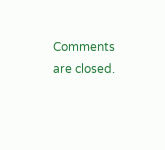Comments are closed.